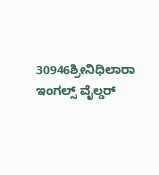30946ಶ್ರೀನಿಧಿಲಾರಾ ಇಂಗಲ್ಸ್ ವೈಲ್ಡರ್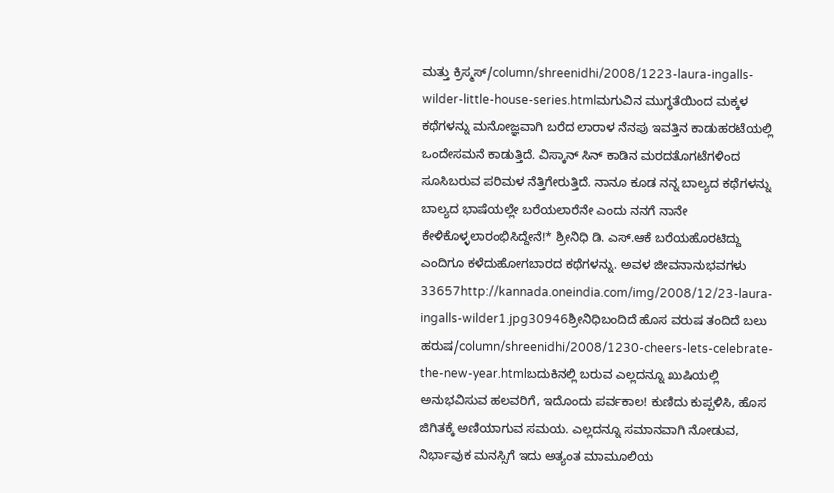ಮತ್ತು ಕ್ರಿಸ್ಮಸ್/column/shreenidhi/2008/1223-laura-ingalls-wilder-little-house-series.htmlಮಗುವಿನ ಮುಗ್ಧತೆಯಿಂದ ಮಕ್ಕಳ ಕಥೆಗಳನ್ನು ಮನೋಜ್ಞವಾಗಿ ಬರೆದ ಲಾರಾಳ ನೆನಪು ಇವತ್ತಿನ ಕಾಡುಹರಟೆಯಲ್ಲಿ ಒಂದೇಸಮನೆ ಕಾಡುತ್ತಿದೆ. ವಿಸ್ಕಾನ್ ಸಿನ್ ಕಾಡಿನ ಮರದತೊಗಟೆಗಳಿಂದ ಸೂಸಿಬರುವ ಪರಿಮಳ ನೆತ್ತಿಗೇರುತ್ತಿದೆ. ನಾನೂ ಕೂಡ ನನ್ನ ಬಾಲ್ಯದ ಕಥೆಗಳನ್ನು ಬಾಲ್ಯದ ಭಾಷೆಯಲ್ಲೇ ಬರೆಯಲಾರೆನೇ ಎಂದು ನನಗೆ ನಾನೇ ಕೇಳಿಕೊಳ್ಳಲಾರಂಭಿಸಿದ್ದೇನೆ!* ಶ್ರೀನಿಧಿ ಡಿ. ಎಸ್.ಆಕೆ ಬರೆಯಹೊರಟಿದ್ದು ಎಂದಿಗೂ ಕಳೆದುಹೋಗಬಾರದ ಕಥೆಗಳನ್ನು. ಅವಳ ಜೀವನಾನುಭವಗಳು 33657http://kannada.oneindia.com/img/2008/12/23-laura-ingalls-wilder1.jpg30946ಶ್ರೀನಿಧಿಬಂದಿದೆ ಹೊಸ ವರುಷ ತಂದಿದೆ ಬಲು ಹರುಷ/column/shreenidhi/2008/1230-cheers-lets-celebrate-the-new-year.htmlಬದುಕಿನಲ್ಲಿ ಬರುವ ಎಲ್ಲದನ್ನೂ ಖುಷಿಯಲ್ಲಿ ಅನುಭವಿಸುವ ಹಲವರಿಗೆ, ಇದೊಂದು ಪರ್ವಕಾಲ! ಕುಣಿದು ಕುಪ್ಪಳಿಸಿ, ಹೊಸ ಜಿಗಿತಕ್ಕೆ ಅಣಿಯಾಗುವ ಸಮಯ. ಎಲ್ಲದನ್ನೂ ಸಮಾನವಾಗಿ ನೋಡುವ, ನಿರ್ಭಾವುಕ ಮನಸ್ಸಿಗೆ ಇದು ಅತ್ಯಂತ ಮಾಮೂಲಿಯ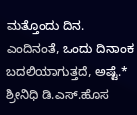ಮತ್ತೊಂದು ದಿನ. ಎಂದಿನಂತೆ, ಒಂದು ದಿನಾಂಕ ಬದಲಿಯಾಗುತ್ತದೆ, ಅಷ್ಟೆ.* ಶ್ರೀನಿಧಿ ಡಿ.ಎಸ್.ಹೊಸ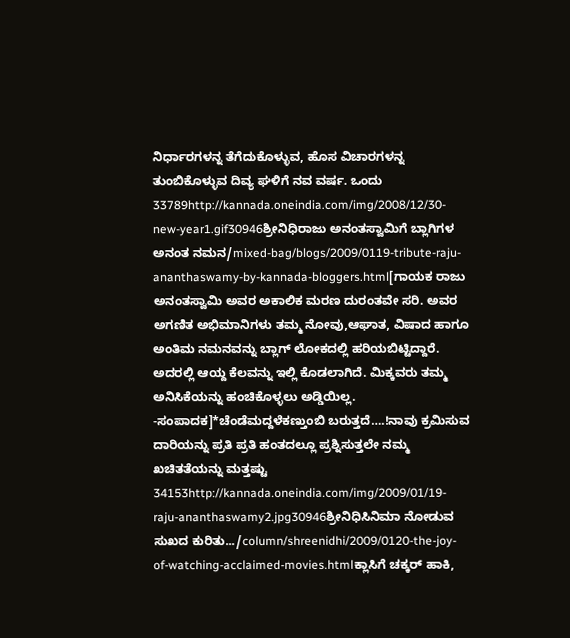ನಿರ್ಧಾರಗಳನ್ನ ತೆಗೆದುಕೊಳ್ಳುವ, ಹೊಸ ವಿಚಾರಗಳನ್ನ ತುಂಬಿಕೊಳ್ಳುವ ದಿವ್ಯ ಘಳಿಗೆ ನವ ವರ್ಷ. ಒಂದು 33789http://kannada.oneindia.com/img/2008/12/30-new-year1.gif30946ಶ್ರೀನಿಧಿರಾಜು ಅನಂತಸ್ವಾಮಿಗೆ ಬ್ಲಾಗಿಗಳ ಅನಂತ ನಮನ/mixed-bag/blogs/2009/0119-tribute-raju-ananthaswamy-by-kannada-bloggers.html[ಗಾಯಕ ರಾಜು ಅನಂತಸ್ವಾಮಿ ಅವರ ಅಕಾಲಿಕ ಮರಣ ದುರಂತವೇ ಸರಿ. ಅವರ ಅಗಣಿತ ಅಭಿಮಾನಿಗಳು ತಮ್ಮ ನೋವು,ಆಘಾತ, ವಿಷಾದ ಹಾಗೂ ಅಂತಿಮ ನಮನವನ್ನು ಬ್ಲಾಗ್ ಲೋಕದಲ್ಲಿ ಹರಿಯಬಿಟ್ಟಿದ್ದಾರೆ. ಅದರಲ್ಲಿ ಆಯ್ದ ಕೆಲವನ್ನು ಇಲ್ಲಿ ಕೊಡಲಾಗಿದೆ. ಮಿಕ್ಕವರು ತಮ್ಮ ಅನಿಸಿಕೆಯನ್ನು ಹಂಚಿಕೊಳ್ಳಲು ಅಡ್ಡಿಯಿಲ್ಲ. -ಸಂಪಾದಕ]*ಚೆಂಡೆಮದ್ದಳೆಕಣ್ತುಂಬಿ ಬರುತ್ತದೆ….!ನಾವು ಕ್ರಮಿಸುವ ದಾರಿಯನ್ನು ಪ್ರತಿ ಪ್ರತಿ ಹಂತದಲ್ಲೂ ಪ್ರಶ್ನಿಸುತ್ತಲೇ ನಮ್ಮ ಖಚಿತತೆಯನ್ನು ಮತ್ತಷ್ಟು 34153http://kannada.oneindia.com/img/2009/01/19-raju-ananthaswamy2.jpg30946ಶ್ರೀನಿಧಿಸಿನಿಮಾ ನೋಡುವ ಸುಖದ ಕುರಿತು.../column/shreenidhi/2009/0120-the-joy-of-watching-acclaimed-movies.htmlಕ್ಲಾಸಿಗೆ ಚಕ್ಕರ್ ಹಾಕಿ,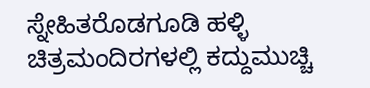ಸ್ನೇಹಿತರೊಡಗೂಡಿ ಹಳ್ಳಿ ಚಿತ್ರಮಂದಿರಗಳಲ್ಲಿ ಕದ್ದುಮುಚ್ಚಿ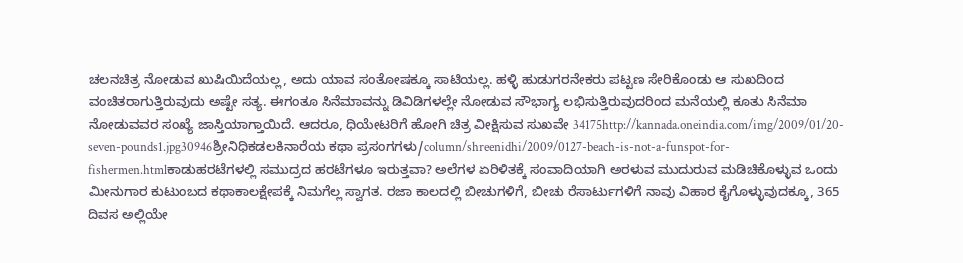ಚಲನಚಿತ್ರ ನೋಡುವ ಖುಷಿಯಿದೆಯಲ್ಲ, ಅದು ಯಾವ ಸಂತೋಷಕ್ಕೂ ಸಾಟಿಯಲ್ಲ. ಹಳ್ಳಿ ಹುಡುಗರನೇಕರು ಪಟ್ಟಣ ಸೇರಿಕೊಂಡು ಆ ಸುಖದಿಂದ ವಂಚಿತರಾಗುತ್ತಿರುವುದು ಅಷ್ಟೇ ಸತ್ಯ. ಈಗಂತೂ ಸಿನೆಮಾವನ್ನು ಡಿವಿಡಿಗಳಲ್ಲೇ ನೋಡುವ ಸೌಭಾಗ್ಯ ಲಭಿಸುತ್ತಿರುವುದರಿಂದ ಮನೆಯಲ್ಲಿ ಕೂತು ಸಿನೆಮಾ ನೋಡುವವರ ಸಂಖ್ಯೆ ಜಾಸ್ತಿಯಾಗ್ತಾಯಿದೆ. ಆದರೂ, ಧಿಯೇಟರಿಗೆ ಹೋಗಿ ಚಿತ್ರ ವೀಕ್ಷಿಸುವ ಸುಖವೇ 34175http://kannada.oneindia.com/img/2009/01/20-seven-pounds1.jpg30946ಶ್ರೀನಿಧಿಕಡಲಕಿನಾರೆಯ ಕಥಾ ಪ್ರಸಂಗಗಳು/column/shreenidhi/2009/0127-beach-is-not-a-funspot-for-fishermen.htmlಕಾಡುಹರಟೆಗಳಲ್ಲಿ ಸಮುದ್ರದ ಹರಟೆಗಳೂ ಇರುತ್ತವಾ? ಅಲೆಗಳ ಏರಿಳಿತಕ್ಕೆ ಸಂವಾದಿಯಾಗಿ ಅರಳುವ ಮುದುರುವ ಮಡಿಚಿಕೊಳ್ಳುವ ಒಂದು ಮೀನುಗಾರ ಕುಟುಂಬದ ಕಥಾಕಾಲಕ್ಷೇಪಕ್ಕೆ ನಿಮಗೆಲ್ಲ ಸ್ವಾಗತ. ರಜಾ ಕಾಲದಲ್ಲಿ ಬೀಚುಗಳಿಗೆ, ಬೀಚು ರೆಸಾರ್ಟುಗಳಿಗೆ ನಾವು ವಿಹಾರ ಕೈಗೊಳ್ಳುವುದಕ್ಕೂ, 365 ದಿವಸ ಅಲ್ಲಿಯೇ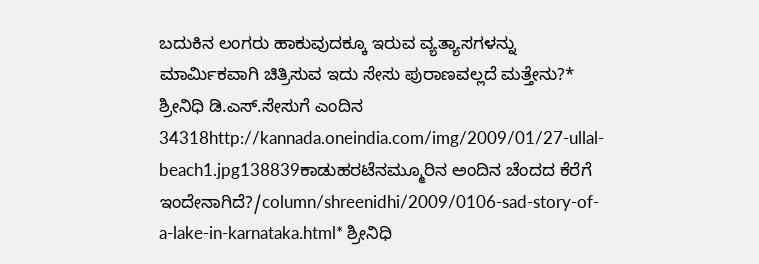ಬದುಕಿನ ಲಂಗರು ಹಾಕುವುದಕ್ಕೂ ಇರುವ ವ್ಯತ್ಯಾಸಗಳನ್ನು ಮಾರ್ಮಿಕವಾಗಿ ಚಿತ್ರಿಸುವ ಇದು ಸೇಸು ಪುರಾಣವಲ್ಲದೆ ಮತ್ತೇನು?* ಶ್ರೀನಿಧಿ ಡಿ.ಎಸ್.ಸೇಸುಗೆ ಎಂದಿನ 34318http://kannada.oneindia.com/img/2009/01/27-ullal-beach1.jpg138839ಕಾಡುಹರಟೆನಮ್ಮೂರಿನ ಅಂದಿನ ಚೆಂದದ ಕೆರೆಗೆ ಇಂದೇನಾಗಿದೆ?/column/shreenidhi/2009/0106-sad-story-of-a-lake-in-karnataka.html* ಶ್ರೀನಿಧಿ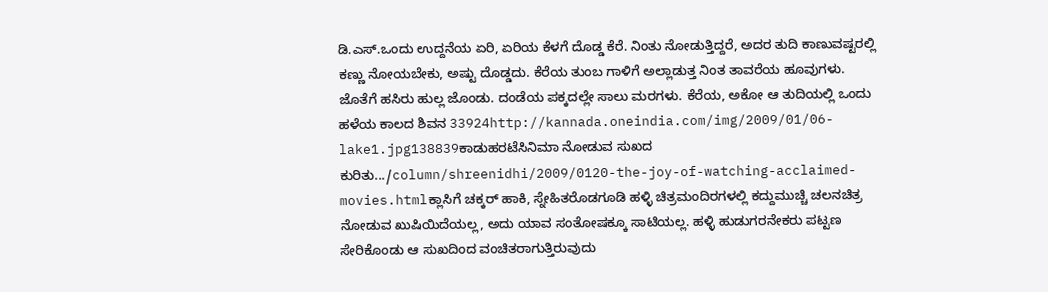ಡಿ.ಎಸ್.ಒಂದು ಉದ್ದನೆಯ ಏರಿ, ಏರಿಯ ಕೆಳಗೆ ದೊಡ್ಡ ಕೆರೆ. ನಿಂತು ನೋಡುತ್ತಿದ್ದರೆ, ಅದರ ತುದಿ ಕಾಣುವಷ್ಟರಲ್ಲಿ ಕಣ್ಣು ನೋಯಬೇಕು, ಅಷ್ಟು ದೊಡ್ಡದು. ಕೆರೆಯ ತುಂಬ ಗಾಳಿಗೆ ಅಲ್ಲಾಡುತ್ತ ನಿಂತ ತಾವರೆಯ ಹೂವುಗಳು. ಜೊತೆಗೆ ಹಸಿರು ಹುಲ್ಲ ಜೊಂಡು. ದಂಡೆಯ ಪಕ್ಕದಲ್ಲೇ ಸಾಲು ಮರಗಳು. ಕೆರೆಯ, ಅಕೋ ಆ ತುದಿಯಲ್ಲಿ ಒಂದು ಹಳೆಯ ಕಾಲದ ಶಿವನ 33924http://kannada.oneindia.com/img/2009/01/06-lake1.jpg138839ಕಾಡುಹರಟೆಸಿನಿಮಾ ನೋಡುವ ಸುಖದ ಕುರಿತು.../column/shreenidhi/2009/0120-the-joy-of-watching-acclaimed-movies.htmlಕ್ಲಾಸಿಗೆ ಚಕ್ಕರ್ ಹಾಕಿ, ಸ್ನೇಹಿತರೊಡಗೂಡಿ ಹಳ್ಳಿ ಚಿತ್ರಮಂದಿರಗಳಲ್ಲಿ ಕದ್ದುಮುಚ್ಚಿ ಚಲನಚಿತ್ರ ನೋಡುವ ಖುಷಿಯಿದೆಯಲ್ಲ, ಅದು ಯಾವ ಸಂತೋಷಕ್ಕೂ ಸಾಟಿಯಲ್ಲ. ಹಳ್ಳಿ ಹುಡುಗರನೇಕರು ಪಟ್ಟಣ ಸೇರಿಕೊಂಡು ಆ ಸುಖದಿಂದ ವಂಚಿತರಾಗುತ್ತಿರುವುದು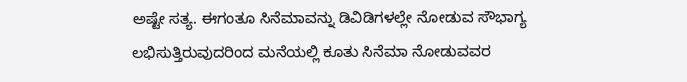ಅಷ್ಟೇ ಸತ್ಯ. ಈಗಂತೂ ಸಿನೆಮಾವನ್ನು ಡಿವಿಡಿಗಳಲ್ಲೇ ನೋಡುವ ಸೌಭಾಗ್ಯ ಲಭಿಸುತ್ತಿರುವುದರಿಂದ ಮನೆಯಲ್ಲಿ ಕೂತು ಸಿನೆಮಾ ನೋಡುವವರ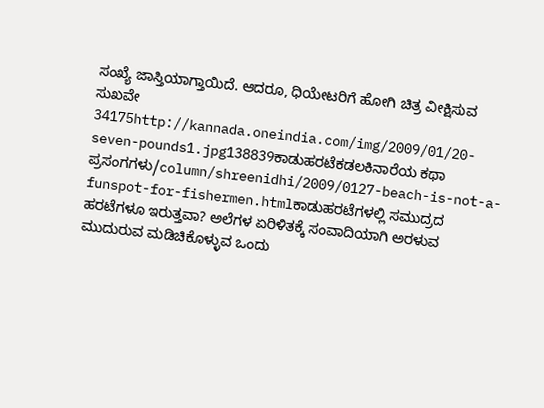ಸಂಖ್ಯೆ ಜಾಸ್ತಿಯಾಗ್ತಾಯಿದೆ. ಆದರೂ, ಧಿಯೇಟರಿಗೆ ಹೋಗಿ ಚಿತ್ರ ವೀಕ್ಷಿಸುವ ಸುಖವೇ 34175http://kannada.oneindia.com/img/2009/01/20-seven-pounds1.jpg138839ಕಾಡುಹರಟೆಕಡಲಕಿನಾರೆಯ ಕಥಾ ಪ್ರಸಂಗಗಳು/column/shreenidhi/2009/0127-beach-is-not-a-funspot-for-fishermen.htmlಕಾಡುಹರಟೆಗಳಲ್ಲಿ ಸಮುದ್ರದ ಹರಟೆಗಳೂ ಇರುತ್ತವಾ? ಅಲೆಗಳ ಏರಿಳಿತಕ್ಕೆ ಸಂವಾದಿಯಾಗಿ ಅರಳುವ ಮುದುರುವ ಮಡಿಚಿಕೊಳ್ಳುವ ಒಂದು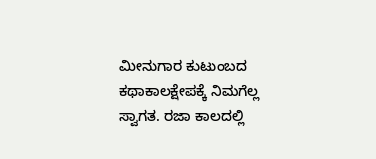ಮೀನುಗಾರ ಕುಟುಂಬದ ಕಥಾಕಾಲಕ್ಷೇಪಕ್ಕೆ ನಿಮಗೆಲ್ಲ ಸ್ವಾಗತ. ರಜಾ ಕಾಲದಲ್ಲಿ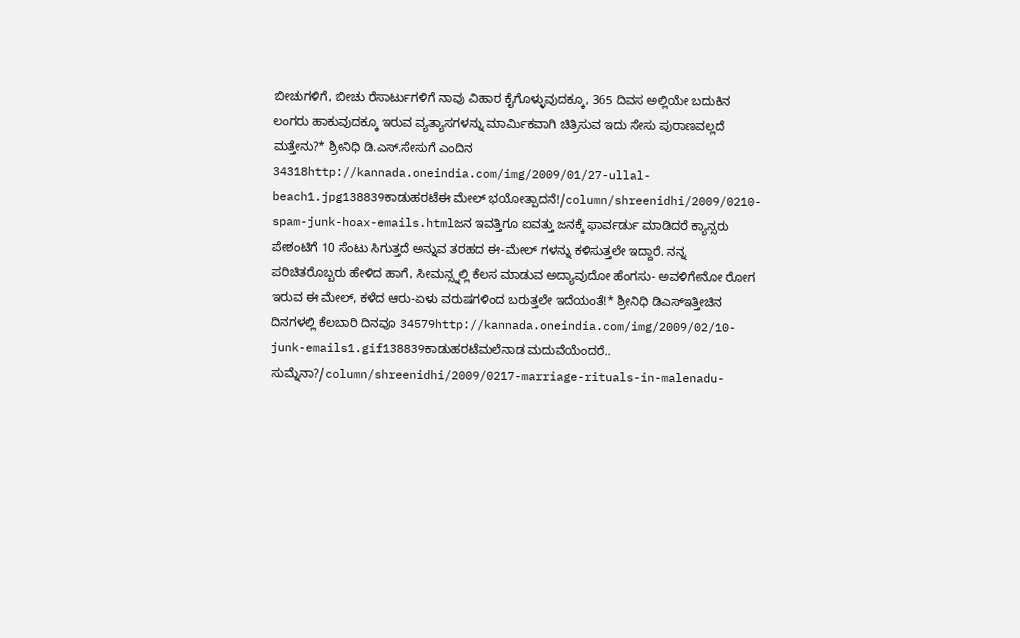ಬೀಚುಗಳಿಗೆ, ಬೀಚು ರೆಸಾರ್ಟುಗಳಿಗೆ ನಾವು ವಿಹಾರ ಕೈಗೊಳ್ಳುವುದಕ್ಕೂ, 365 ದಿವಸ ಅಲ್ಲಿಯೇ ಬದುಕಿನ ಲಂಗರು ಹಾಕುವುದಕ್ಕೂ ಇರುವ ವ್ಯತ್ಯಾಸಗಳನ್ನು ಮಾರ್ಮಿಕವಾಗಿ ಚಿತ್ರಿಸುವ ಇದು ಸೇಸು ಪುರಾಣವಲ್ಲದೆ ಮತ್ತೇನು?* ಶ್ರೀನಿಧಿ ಡಿ.ಎಸ್.ಸೇಸುಗೆ ಎಂದಿನ 34318http://kannada.oneindia.com/img/2009/01/27-ullal-beach1.jpg138839ಕಾಡುಹರಟೆಈ ಮೇಲ್ ಭಯೋತ್ಪಾದನೆ!/column/shreenidhi/2009/0210-spam-junk-hoax-emails.htmlಜನ ಇವತ್ತಿಗೂ ಐವತ್ತು ಜನಕ್ಕೆ ಫಾರ್ವರ್ಡು ಮಾಡಿದರೆ ಕ್ಯಾನ್ಸರು ಪೇಶಂಟಿಗೆ 10 ಸೆಂಟು ಸಿಗುತ್ತದೆ ಅನ್ನುವ ತರಹದ ಈ-ಮೇಲ್ ಗಳನ್ನು ಕಳಿಸುತ್ತಲೇ ಇದ್ದಾರೆ. ನನ್ನ ಪರಿಚಿತರೊಬ್ಬರು ಹೇಳಿದ ಹಾಗೆ, ಸೀಮನ್ಸ್ನಲ್ಲಿ ಕೆಲಸ ಮಾಡುವ ಅದ್ಯಾವುದೋ ಹೆಂಗಸು- ಅವಳಿಗೇನೋ ರೋಗ ಇರುವ ಈ ಮೇಲ್, ಕಳೆದ ಆರು-ಏಳು ವರುಷಗಳಿಂದ ಬರುತ್ತಲೇ ಇದೆಯಂತೆ!* ಶ್ರೀನಿಧಿ ಡಿಎಸ್ಇತ್ತೀಚಿನ ದಿನಗಳಲ್ಲಿ ಕೆಲಬಾರಿ ದಿನವೂ 34579http://kannada.oneindia.com/img/2009/02/10-junk-emails1.gif138839ಕಾಡುಹರಟೆಮಲೆನಾಡ ಮದುವೆಯೆಂದರೆ.. ಸುಮ್ನೆನಾ?/column/shreenidhi/2009/0217-marriage-rituals-in-malenadu-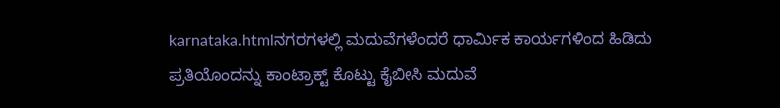karnataka.htmlನಗರಗಳಲ್ಲಿ ಮದುವೆಗಳೆಂದರೆ ಧಾರ್ಮಿಕ ಕಾರ್ಯಗಳಿಂದ ಹಿಡಿದು ಪ್ರತಿಯೊಂದನ್ನು ಕಾಂಟ್ರಾಕ್ಟ್ ಕೊಟ್ಟು ಕೈಬೀಸಿ ಮದುವೆ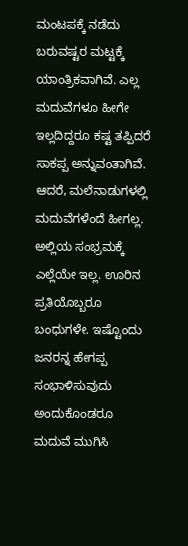ಮಂಟಪಕ್ಕೆ ನಡೆದು ಬರುವಷ್ಟರ ಮಟ್ಟಕ್ಕೆ ಯಾಂತ್ರಿಕವಾಗಿವೆ. ಎಲ್ಲ ಮದುವೆಗಳೂ ಹೀಗೇ ಇಲ್ಲದಿದ್ದರೂ ಕಷ್ಟ ತಪ್ಪಿದರೆ ಸಾಕಪ್ಪ ಅನ್ನುವಂತಾಗಿವೆ. ಆದರೆ, ಮಲೆನಾಡುಗಳಲ್ಲಿ ಮದುವೆಗಳೆಂದೆ ಹೀಗಲ್ಲ. ಅಲ್ಲಿಯ ಸಂಭ್ರಮಕ್ಕೆ ಎಲ್ಲೆಯೇ ಇಲ್ಲ. ಊರಿನ ಪ್ರತಿಯೊಬ್ಬರೂ ಬಂಧುಗಳೇ. ಇಷ್ಟೊಂದು ಜನರನ್ನ ಹೇಗಪ್ಪ ಸಂಭಾಳಿಸುವುದು ಅಂದುಕೊಂಡರೂ ಮದುವೆ ಮುಗಿಸಿ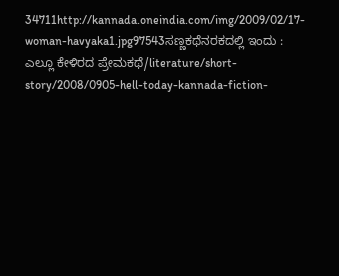34711http://kannada.oneindia.com/img/2009/02/17-woman-havyaka1.jpg97543ಸಣ್ಣಕಥೆನರಕದಲ್ಲಿ ಇಂದು : ಎಲ್ಲೂ ಕೇಳಿರದ ಪ್ರೇಮಕಥೆ/literature/short-story/2008/0905-hell-today-kannada-fiction-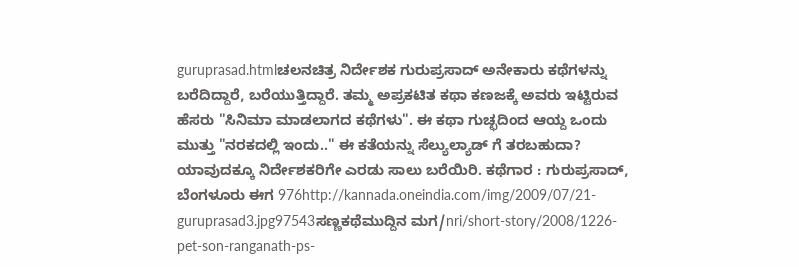guruprasad.htmlಚಲನಚಿತ್ರ ನಿರ್ದೇಶಕ ಗುರುಪ್ರಸಾದ್ ಅನೇಕಾರು ಕಥೆಗಳನ್ನು ಬರೆದಿದ್ದಾರೆ, ಬರೆಯುತ್ತಿದ್ದಾರೆ. ತಮ್ಮ ಅಪ್ರಕಟಿತ ಕಥಾ ಕಣಜಕ್ಕೆ ಅವರು ಇಟ್ಟಿರುವ ಹೆಸರು "ಸಿನಿಮಾ ಮಾಡಲಾಗದ ಕಥೆಗಳು". ಈ ಕಥಾ ಗುಚ್ಛದಿಂದ ಆಯ್ದ ಒಂದು ಮುತ್ತು "ನರಕದಲ್ಲಿ ಇಂದು.." ಈ ಕತೆಯನ್ನು ಸೆಲ್ಯುಲ್ಯಾಡ್ ಗೆ ತರಬಹುದಾ? ಯಾವುದಕ್ಕೂ ನಿರ್ದೇಶಕರಿಗೇ ಎರಡು ಸಾಲು ಬರೆಯಿರಿ. ಕಥೆಗಾರ : ಗುರುಪ್ರಸಾದ್, ಬೆಂಗಳೂರು ಈಗ 976http://kannada.oneindia.com/img/2009/07/21-guruprasad3.jpg97543ಸಣ್ಣಕಥೆಮುದ್ದಿನ ಮಗ/nri/short-story/2008/1226-pet-son-ranganath-ps-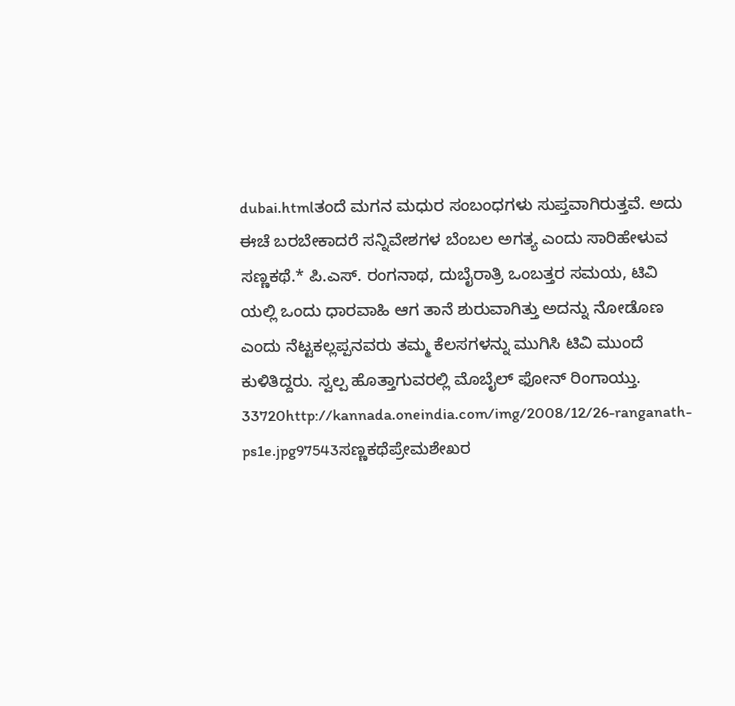dubai.htmlತಂದೆ ಮಗನ ಮಧುರ ಸಂಬಂಧಗಳು ಸುಪ್ತವಾಗಿರುತ್ತವೆ. ಅದು ಈಚೆ ಬರಬೇಕಾದರೆ ಸನ್ನಿವೇಶಗಳ ಬೆಂಬಲ ಅಗತ್ಯ ಎಂದು ಸಾರಿಹೇಳುವ ಸಣ್ಣಕಥೆ.* ಪಿ.ಎಸ್. ರಂಗನಾಥ, ದುಬೈರಾತ್ರಿ ಒಂಬತ್ತರ ಸಮಯ, ಟಿವಿ ಯಲ್ಲಿ ಒಂದು ಧಾರವಾಹಿ ಆಗ ತಾನೆ ಶುರುವಾಗಿತ್ತು ಅದನ್ನು ನೋಡೊಣ ಎಂದು ನೆಟ್ಟಕಲ್ಲಪ್ಪನವರು ತಮ್ಮ ಕೆಲಸಗಳನ್ನು ಮುಗಿಸಿ ಟಿವಿ ಮುಂದೆ ಕುಳಿತಿದ್ದರು. ಸ್ವಲ್ಪ ಹೊತ್ತಾಗುವರಲ್ಲಿ ಮೊಬೈಲ್ ಫೋನ್ ರಿಂಗಾಯ್ತು. 33720http://kannada.oneindia.com/img/2008/12/26-ranganath-ps1e.jpg97543ಸಣ್ಣಕಥೆಪ್ರೇಮಶೇಖರ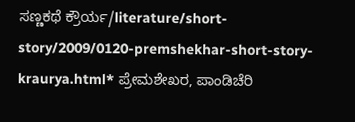ಸಣ್ಣಕಥೆ ಕ್ರೌರ್ಯ/literature/short-story/2009/0120-premshekhar-short-story-kraurya.html* ಪ್ರೇಮಶೇಖರ, ಪಾಂಡಿಚೆರಿ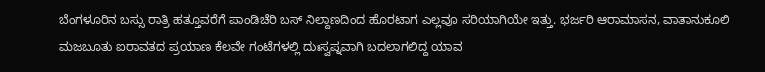ಬೆಂಗಳೂರಿನ ಬಸ್ಸು ರಾತ್ರಿ ಹತ್ತೂವರೆಗೆ ಪಾಂಡಿಚೆರಿ ಬಸ್ ನಿಲ್ದಾಣದಿಂದ ಹೊರಟಾಗ ಎಲ್ಲವೂ ಸರಿಯಾಗಿಯೇ ಇತ್ತು. ಭರ್ಜರಿ ಆರಾಮಾಸನ, ವಾತಾನುಕೂಲಿ ಮಜಬೂತು ಐರಾವತದ ಪ್ರಯಾಣ ಕೆಲವೇ ಗಂಟೆಗಳಲ್ಲಿ ದುಃಸ್ವಪ್ನವಾಗಿ ಬದಲಾಗಲಿದ್ದ ಯಾವ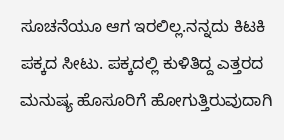ಸೂಚನೆಯೂ ಆಗ ಇರಲಿಲ್ಲ.ನನ್ನದು ಕಿಟಕಿ ಪಕ್ಕದ ಸೀಟು. ಪಕ್ಕದಲ್ಲಿ ಕುಳಿತಿದ್ದ ಎತ್ತರದ ಮನುಷ್ಯ ಹೊಸೂರಿಗೆ ಹೋಗುತ್ತಿರುವುದಾಗಿ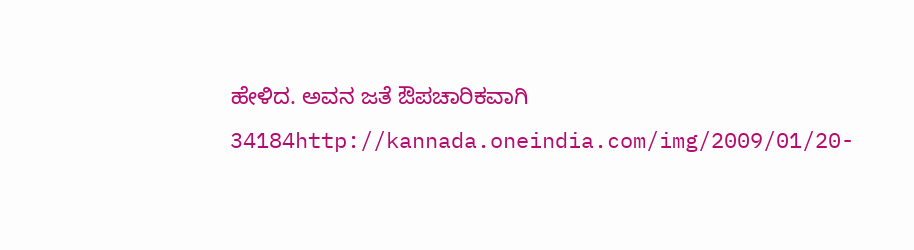ಹೇಳಿದ. ಅವನ ಜತೆ ಔಪಚಾರಿಕವಾಗಿ 34184http://kannada.oneindia.com/img/2009/01/20-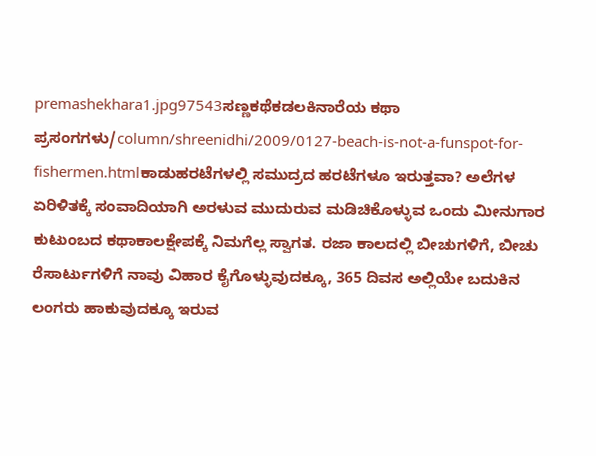premashekhara1.jpg97543ಸಣ್ಣಕಥೆಕಡಲಕಿನಾರೆಯ ಕಥಾ ಪ್ರಸಂಗಗಳು/column/shreenidhi/2009/0127-beach-is-not-a-funspot-for-fishermen.htmlಕಾಡುಹರಟೆಗಳಲ್ಲಿ ಸಮುದ್ರದ ಹರಟೆಗಳೂ ಇರುತ್ತವಾ? ಅಲೆಗಳ ಏರಿಳಿತಕ್ಕೆ ಸಂವಾದಿಯಾಗಿ ಅರಳುವ ಮುದುರುವ ಮಡಿಚಿಕೊಳ್ಳುವ ಒಂದು ಮೀನುಗಾರ ಕುಟುಂಬದ ಕಥಾಕಾಲಕ್ಷೇಪಕ್ಕೆ ನಿಮಗೆಲ್ಲ ಸ್ವಾಗತ. ರಜಾ ಕಾಲದಲ್ಲಿ ಬೀಚುಗಳಿಗೆ, ಬೀಚು ರೆಸಾರ್ಟುಗಳಿಗೆ ನಾವು ವಿಹಾರ ಕೈಗೊಳ್ಳುವುದಕ್ಕೂ, 365 ದಿವಸ ಅಲ್ಲಿಯೇ ಬದುಕಿನ ಲಂಗರು ಹಾಕುವುದಕ್ಕೂ ಇರುವ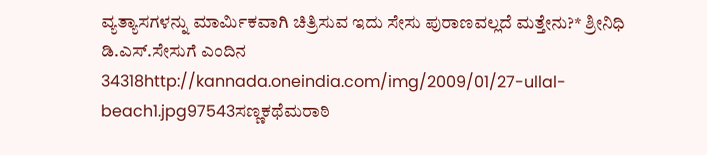ವ್ಯತ್ಯಾಸಗಳನ್ನು ಮಾರ್ಮಿಕವಾಗಿ ಚಿತ್ರಿಸುವ ಇದು ಸೇಸು ಪುರಾಣವಲ್ಲದೆ ಮತ್ತೇನು?* ಶ್ರೀನಿಧಿ ಡಿ.ಎಸ್.ಸೇಸುಗೆ ಎಂದಿನ 34318http://kannada.oneindia.com/img/2009/01/27-ullal-beach1.jpg97543ಸಣ್ಣಕಥೆಮರಾಠಿ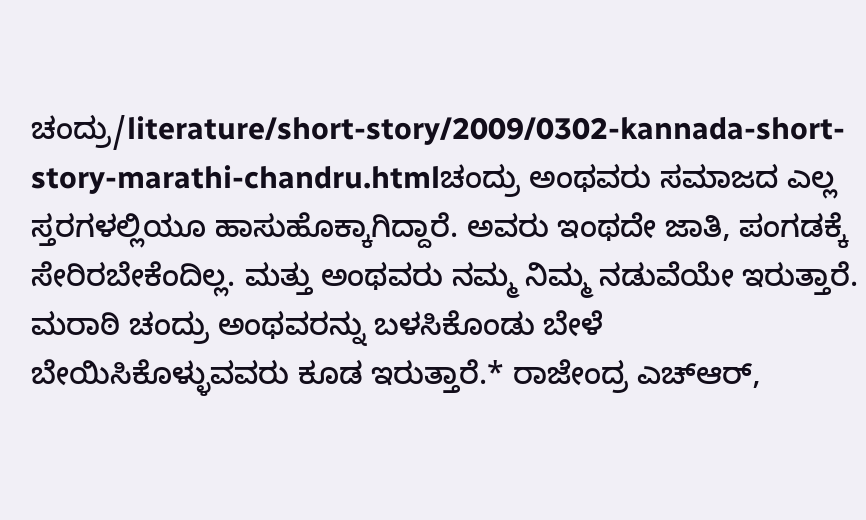ಚಂದ್ರು/literature/short-story/2009/0302-kannada-short-story-marathi-chandru.htmlಚಂದ್ರು ಅಂಥವರು ಸಮಾಜದ ಎಲ್ಲ ಸ್ತರಗಳಲ್ಲಿಯೂ ಹಾಸುಹೊಕ್ಕಾಗಿದ್ದಾರೆ. ಅವರು ಇಂಥದೇ ಜಾತಿ, ಪಂಗಡಕ್ಕೆ ಸೇರಿರಬೇಕೆಂದಿಲ್ಲ. ಮತ್ತು ಅಂಥವರು ನಮ್ಮ ನಿಮ್ಮ ನಡುವೆಯೇ ಇರುತ್ತಾರೆ. ಮರಾಠಿ ಚಂದ್ರು ಅಂಥವರನ್ನು ಬಳಸಿಕೊಂಡು ಬೇಳೆ ಬೇಯಿಸಿಕೊಳ್ಳುವವರು ಕೂಡ ಇರುತ್ತಾರೆ.* ರಾಜೇಂದ್ರ ಎಚ್ಆರ್,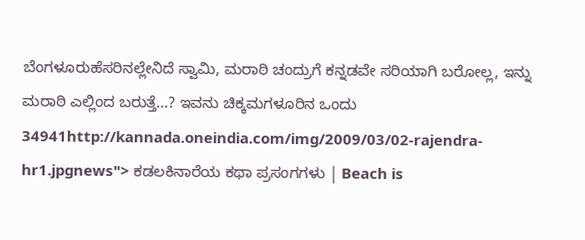ಬೆಂಗಳೂರುಹೆಸರಿನಲ್ಲೇನಿದೆ ಸ್ವಾಮಿ, ಮರಾಠಿ ಚಂದ್ರುಗೆ ಕನ್ನಡವೇ ಸರಿಯಾಗಿ ಬರೋಲ್ಲ, ಇನ್ನು ಮರಾಠಿ ಎಲ್ಲಿಂದ ಬರುತ್ತೆ...? ಇವನು ಚಿಕ್ಕಮಗಳೂರಿನ ಒಂದು 34941http://kannada.oneindia.com/img/2009/03/02-rajendra-hr1.jpgnews"> ಕಡಲಕಿನಾರೆಯ ಕಥಾ ಪ್ರಸಂಗಗಳು | Beach is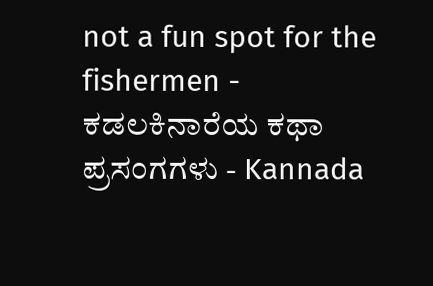not a fun spot for the fishermen - ಕಡಲಕಿನಾರೆಯ ಕಥಾ ಪ್ರಸಂಗಗಳು - Kannada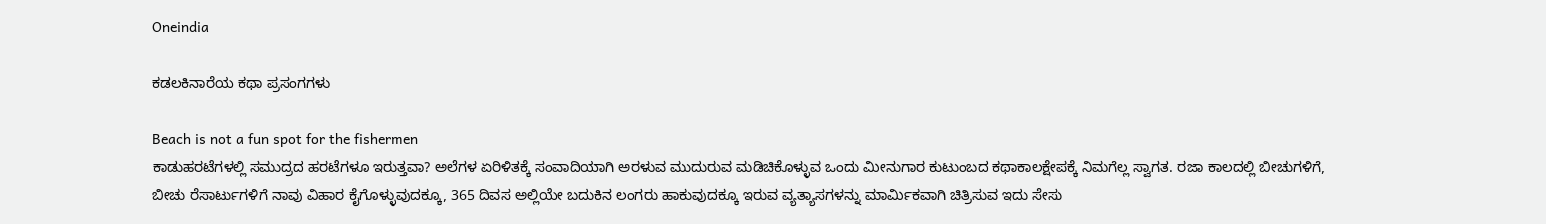Oneindia

ಕಡಲಕಿನಾರೆಯ ಕಥಾ ಪ್ರಸಂಗಗಳು

Beach is not a fun spot for the fishermen
ಕಾಡುಹರಟೆಗಳಲ್ಲಿ ಸಮುದ್ರದ ಹರಟೆಗಳೂ ಇರುತ್ತವಾ? ಅಲೆಗಳ ಏರಿಳಿತಕ್ಕೆ ಸಂವಾದಿಯಾಗಿ ಅರಳುವ ಮುದುರುವ ಮಡಿಚಿಕೊಳ್ಳುವ ಒಂದು ಮೀನುಗಾರ ಕುಟುಂಬದ ಕಥಾಕಾಲಕ್ಷೇಪಕ್ಕೆ ನಿಮಗೆಲ್ಲ ಸ್ವಾಗತ. ರಜಾ ಕಾಲದಲ್ಲಿ ಬೀಚುಗಳಿಗೆ, ಬೀಚು ರೆಸಾರ್ಟುಗಳಿಗೆ ನಾವು ವಿಹಾರ ಕೈಗೊಳ್ಳುವುದಕ್ಕೂ, 365 ದಿವಸ ಅಲ್ಲಿಯೇ ಬದುಕಿನ ಲಂಗರು ಹಾಕುವುದಕ್ಕೂ ಇರುವ ವ್ಯತ್ಯಾಸಗಳನ್ನು ಮಾರ್ಮಿಕವಾಗಿ ಚಿತ್ರಿಸುವ ಇದು ಸೇಸು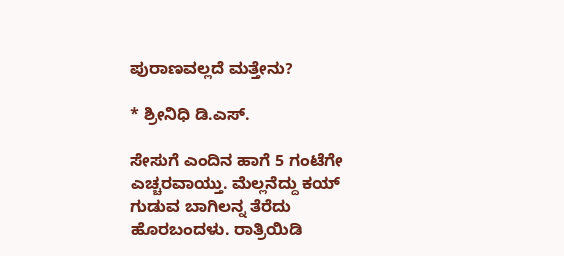ಪುರಾಣವಲ್ಲದೆ ಮತ್ತೇನು?

* ಶ್ರೀನಿಧಿ ಡಿ.ಎಸ್.

ಸೇಸುಗೆ ಎಂದಿನ ಹಾಗೆ 5 ಗಂಟೆಗೇ ಎಚ್ಚರವಾಯ್ತು. ಮೆಲ್ಲನೆದ್ದು ಕಯ್ ಗುಡುವ ಬಾಗಿಲನ್ನ ತೆರೆದು ಹೊರಬಂದಳು. ರಾತ್ರಿಯಿಡಿ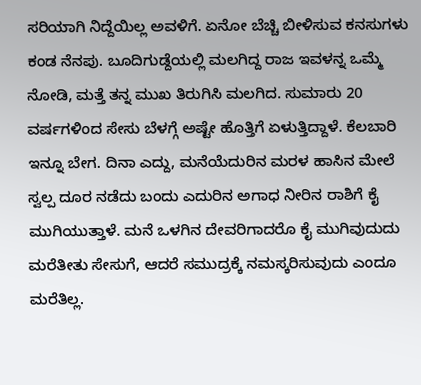ಸರಿಯಾಗಿ ನಿದ್ದೆಯಿಲ್ಲ ಅವಳಿಗೆ. ಏನೋ ಬೆಚ್ಚಿ ಬೀಳಿಸುವ ಕನಸುಗಳು ಕಂಡ ನೆನಪು. ಬೂದಿಗುಡ್ದೆಯಲ್ಲಿ ಮಲಗಿದ್ದ ರಾಜ ಇವಳನ್ನ ಒಮ್ಮೆ ನೋಡಿ, ಮತ್ತೆ ತನ್ನ ಮುಖ ತಿರುಗಿಸಿ ಮಲಗಿದ. ಸುಮಾರು 20 ವರ್ಷಗಳಿಂದ ಸೇಸು ಬೆಳಗ್ಗೆ ಅಷ್ಟೇ ಹೊತ್ತಿಗೆ ಏಳುತ್ತಿದ್ದಾಳೆ. ಕೆಲಬಾರಿ ಇನ್ನೂ ಬೇಗ. ದಿನಾ ಎದ್ದು, ಮನೆಯೆದುರಿನ ಮರಳ ಹಾಸಿನ ಮೇಲೆ ಸ್ವಲ್ಪ ದೂರ ನಡೆದು ಬಂದು ಎದುರಿನ ಅಗಾಧ ನೀರಿನ ರಾಶಿಗೆ ಕೈ ಮುಗಿಯುತ್ತಾಳೆ. ಮನೆ ಒಳಗಿನ ದೇವರಿಗಾದರೊ ಕೈ ಮುಗಿವುದುದು ಮರೆತೀತು ಸೇಸುಗೆ, ಆದರೆ ಸಮುದ್ರಕ್ಕೆ ನಮಸ್ಕರಿಸುವುದು ಎಂದೂ ಮರೆತಿಲ್ಲ.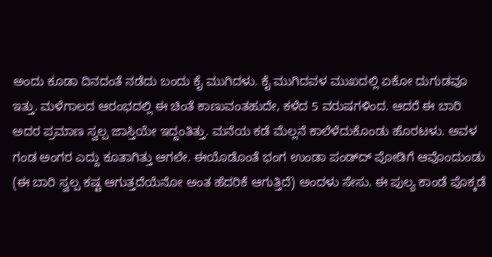ಅಂದು ಕೂಡಾ ದಿನದಂತೆ ನಡೆದು ಬಂದು ಕೈ ಮುಗಿದಳು. ಕೈ ಮುಗಿದವಳ ಮುಖದಲ್ಲಿ ಏಕೋ ದುಗುಡವೂ ಇತ್ತು. ಮಳೆಗಾಲದ ಆರಂಭದಲ್ಲಿ ಈ ಚಿಂತೆ ಕಾಣುವಂತಹುದೇ, ಕಳೆದ 5 ವರುಷಗಳಿಂದ. ಆದರೆ ಈ ಬಾರಿ ಅದರ ಪ್ರಮಾಣ ಸ್ವಲ್ಪ ಜಾಸ್ತಿಯೇ ಇದ್ದಂತಿತ್ತು. ಮನೆಯ ಕಡೆ ಮೆಲ್ಲನೆ ಕಾಲೆಳೆದುಕೊಂಡು ಹೊರಟಳು. ಅವಳ ಗಂಡ ಅಂಗರ ಎದ್ದು ಕೂತಾಗಿತ್ತು ಆಗಲೇ. ಈಯೊಡೊಂತೆ ಭಂಗ ಉಂಡಾ ಪಂಡ್‌ದ್ ಪೋಡಿಗೆ ಆವೊಂದುಂಡು (ಈ ಬಾರಿ ಸ್ವಲ್ಪ ಕಷ್ಟ ಆಗುತ್ತದೆಯೆನೋ ಅಂತ ಹೆದರಿಕೆ ಆಗುತ್ತಿದೆ) ಅಂದಳು ಸೇಸು. ಈ ಪುಲ್ಯ ಕಾಂಡೆ ಪೊಕ್ಕಡೆ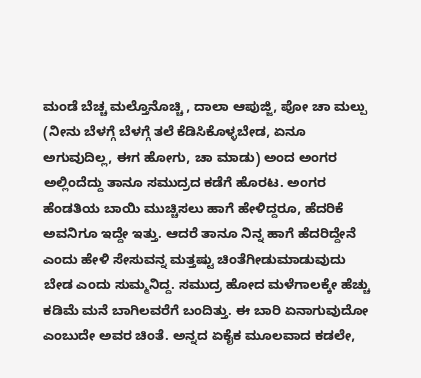ಮಂಡೆ ಬೆಚ್ಚ ಮಲ್ತೊನೊಚ್ಚಿ , ದಾಲಾ ಆಪುಜ್ಜಿ, ಪೋ ಚಾ ಮಲ್ಪು (ನೀನು ಬೆಳಗ್ಗೆ ಬೆಳಗ್ಗೆ ತಲೆ ಕೆಡಿಸಿಕೊಳ್ಳಬೇಡ, ಏನೂ ಅಗುವುದಿಲ್ಲ, ಈಗ ಹೋಗು, ಚಾ ಮಾಡು) ಅಂದ ಅಂಗರ ಅಲ್ಲಿಂದೆದ್ದು ತಾನೂ ಸಮುದ್ರದ ಕಡೆಗೆ ಹೊರಟ. ಅಂಗರ ಹೆಂಡತಿಯ ಬಾಯಿ ಮುಚ್ಚಿಸಲು ಹಾಗೆ ಹೇಳಿದ್ದರೂ, ಹೆದರಿಕೆ ಅವನಿಗೂ ಇದ್ದೇ ಇತ್ತು. ಆದರೆ ತಾನೂ ನಿನ್ನ ಹಾಗೆ ಹೆದರಿದ್ದೇನೆ ಎಂದು ಹೇಳಿ ಸೇಸುವನ್ನ ಮತ್ತಷ್ಟು ಚಿಂತೆಗೀಡುಮಾಡುವುದು ಬೇಡ ಎಂದು ಸುಮ್ಮನಿದ್ದ. ಸಮುದ್ರ ಹೋದ ಮಳೆಗಾಲಕ್ಕೇ ಹೆಚ್ಚು ಕಡಿಮೆ ಮನೆ ಬಾಗಿಲವರೆಗೆ ಬಂದಿತ್ತು. ಈ ಬಾರಿ ಏನಾಗುವುದೋ ಎಂಬುದೇ ಅವರ ಚಿಂತೆ. ಅನ್ನದ ಏಕೈಕ ಮೂಲವಾದ ಕಡಲೇ,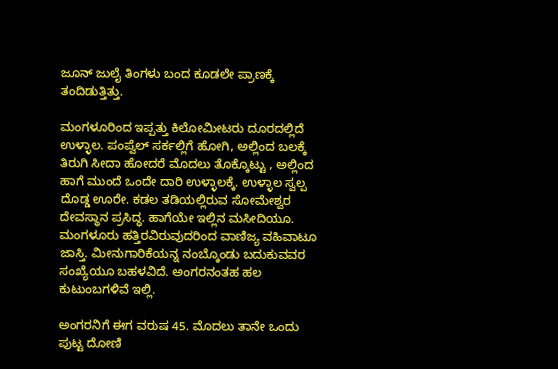ಜೂನ್ ಜುಲೈ ತಿಂಗಳು ಬಂದ ಕೂಡಲೇ ಪ್ರಾಣಕ್ಕೆ ತಂದಿಡುತ್ತಿತ್ತು.

ಮಂಗಳೂರಿಂದ ಇಪ್ಪತ್ತು ಕಿಲೋಮೀಟರು ದೂರದಲ್ಲಿದೆ ಉಳ್ಳಾಲ. ಪಂಪ್ವೆಲ್ ಸರ್ಕಲ್ಲಿಗೆ ಹೋಗಿ, ಅಲ್ಲಿಂದ ಬಲಕ್ಕೆ ತಿರುಗಿ ಸೀದಾ ಹೋದರೆ ಮೊದಲು ತೊಕ್ಕೊಟ್ಟು , ಅಲ್ಲಿಂದ ಹಾಗೆ ಮುಂದೆ ಒಂದೇ ದಾರಿ ಉಳ್ಳಾಲಕ್ಕೆ. ಉಳ್ಳಾಲ ಸ್ವಲ್ಪ ದೊಡ್ಡ ಊರೇ. ಕಡಲ ತಡಿಯಲ್ಲಿರುವ ಸೋಮೇಶ್ವರ ದೇವಸ್ಥಾನ ಪ್ರಸಿದ್ಧ. ಹಾಗೆಯೇ ಇಲ್ಲಿನ ಮಸೀದಿಯೂ. ಮಂಗಳೂರು ಹತ್ತಿರವಿರುವುದರಿಂದ ವಾಣಿಜ್ಯ ವಹಿವಾಟೂ ಜಾಸ್ತಿ. ಮೀನುಗಾರಿಕೆಯನ್ನ ನಂಬ್ಕೊಂಡು ಬದುಕುವವರ ಸಂಖ್ಯೆಯೂ ಬಹಳವಿದೆ. ಅಂಗರನಂತಹ ಹಲ ಕುಟುಂಬಗಳಿವೆ ಇಲ್ಲಿ.

ಅಂಗರನಿಗೆ ಈಗ ವರುಷ 45. ಮೊದಲು ತಾನೇ ಒಂದು ಪುಟ್ಟ ದೋಣಿ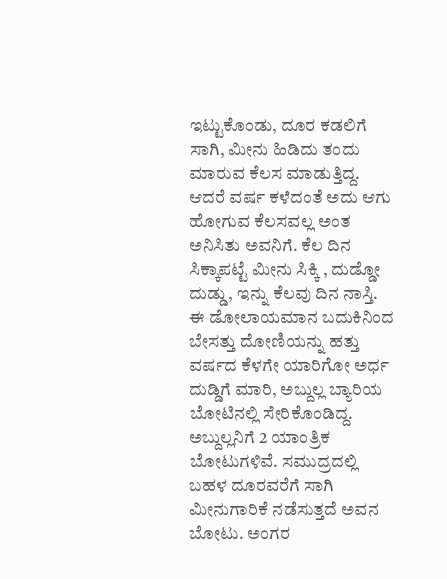ಇಟ್ಟುಕೊಂಡು, ದೂರ ಕಡಲಿಗೆ ಸಾಗಿ, ಮೀನು ಹಿಡಿದು ತಂದು ಮಾರುವ ಕೆಲಸ ಮಾಡುತ್ತಿದ್ದ. ಆದರೆ ವರ್ಷ ಕಳೆದಂತೆ ಅದು ಆಗು ಹೋಗುವ ಕೆಲಸವಲ್ಲ ಅಂತ ಅನಿಸಿತು ಅವನಿಗೆ. ಕೆಲ ದಿನ ಸಿಕ್ಕಾಪಟ್ಟೆ ಮೀನು ಸಿಕ್ಕಿ , ದುಡ್ಡೋ ದುಡ್ಡು, ಇನ್ನು ಕೆಲವು ದಿನ ನಾಸ್ತಿ. ಈ ಡೋಲಾಯಮಾನ ಬದುಕಿನಿಂದ ಬೇಸತ್ತು ದೋಣಿಯನ್ನು ಹತ್ತು ವರ್ಷದ ಕೆಳಗೇ ಯಾರಿಗೋ ಅರ್ಧ ದುಡ್ಡಿಗೆ ಮಾರಿ, ಅಬ್ದುಲ್ಲ ಬ್ಯಾರಿಯ ಬೋಟಿನಲ್ಲಿ ಸೇರಿಕೊಂಡಿದ್ದ. ಅಬ್ದುಲ್ಲನಿಗೆ 2 ಯಾಂತ್ರಿಕ ಬೋಟುಗಳಿವೆ. ಸಮುದ್ರದಲ್ಲಿ ಬಹಳ ದೂರವರೆಗೆ ಸಾಗಿ ಮೀನುಗಾರಿಕೆ ನಡೆಸುತ್ತದೆ ಅವನ ಬೋಟು. ಅಂಗರ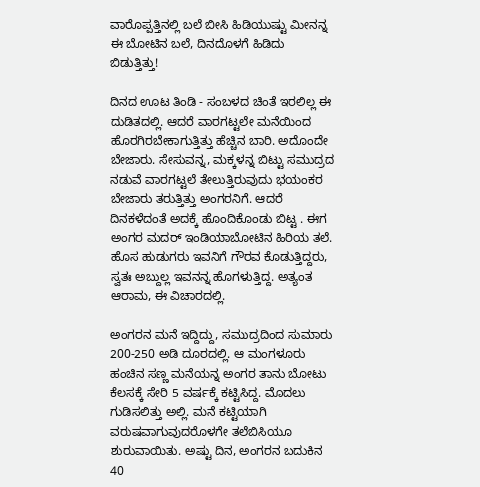ವಾರೊಪ್ಪತ್ತಿನಲ್ಲಿ ಬಲೆ ಬೀಸಿ ಹಿಡಿಯುಷ್ಟು ಮೀನನ್ನ ಈ ಬೋಟಿನ ಬಲೆ, ದಿನದೊಳಗೆ ಹಿಡಿದು ಬಿಡುತ್ತಿತ್ತು!

ದಿನದ ಊಟ ತಿಂಡಿ - ಸಂಬಳದ ಚಿಂತೆ ಇರಲಿಲ್ಲ ಈ ದುಡಿತದಲ್ಲಿ. ಆದರೆ ವಾರಗಟ್ಟಲೇ ಮನೆಯಿಂದ ಹೊರಗಿರಬೇಕಾಗುತ್ತಿತ್ತು ಹೆಚ್ಚಿನ ಬಾರಿ. ಅದೊಂದೇ ಬೇಜಾರು. ಸೇಸುವನ್ನ, ಮಕ್ಕಳನ್ನ ಬಿಟ್ಟು ಸಮುದ್ರದ ನಡುವೆ ವಾರಗಟ್ಟಲೆ ತೇಲುತ್ತಿರುವುದು ಭಯಂಕರ ಬೇಜಾರು ತರುತ್ತಿತ್ತು ಅಂಗರನಿಗೆ. ಆದರೆ ದಿನಕಳೆದಂತೆ ಅದಕ್ಕೆ ಹೊಂದಿಕೊಂಡು ಬಿಟ್ಟ . ಈಗ ಅಂಗರ ಮದರ್ ಇಂಡಿಯಾಬೋಟಿನ ಹಿರಿಯ ತಲೆ. ಹೊಸ ಹುಡುಗರು ಇವನಿಗೆ ಗೌರವ ಕೊಡುತ್ತಿದ್ದರು, ಸ್ವತಃ ಅಬ್ದುಲ್ಲ ಇವನನ್ನ ಹೊಗಳುತ್ತಿದ್ದ. ಅತ್ಯಂತ ಆರಾಮ, ಈ ವಿಚಾರದಲ್ಲಿ.

ಅಂಗರನ ಮನೆ ಇದ್ದಿದ್ದು, ಸಮುದ್ರದಿಂದ ಸುಮಾರು 200-250 ಅಡಿ ದೂರದಲ್ಲಿ. ಆ ಮಂಗಳೂರು ಹಂಚಿನ ಸಣ್ಣ ಮನೆಯನ್ನ ಅಂಗರ ತಾನು ಬೋಟು ಕೆಲಸಕ್ಕೆ ಸೇರಿ 5 ವರ್ಷಕ್ಕೆ ಕಟ್ಟಿಸಿದ್ದ. ಮೊದಲು ಗುಡಿಸಲಿತ್ತು ಅಲ್ಲಿ. ಮನೆ ಕಟ್ಟಿಯಾಗಿ ವರುಷವಾಗುವುದರೊಳಗೇ ತಲೆಬಿಸಿಯೂ ಶುರುವಾಯಿತು. ಅಷ್ಟು ದಿನ, ಅಂಗರನ ಬದುಕಿನ 40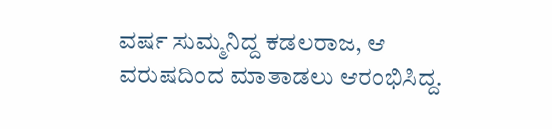ವರ್ಷ ಸುಮ್ಮನಿದ್ದ ಕಡಲರಾಜ, ಆ ವರುಷದಿಂದ ಮಾತಾಡಲು ಆರಂಭಿಸಿದ್ದ.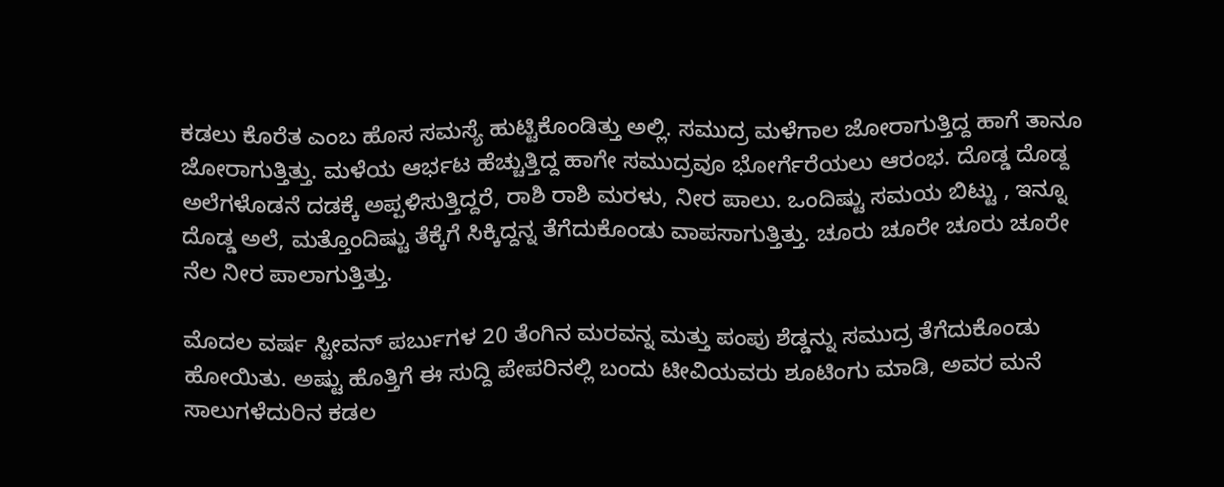ಕಡಲು ಕೊರೆತ ಎಂಬ ಹೊಸ ಸಮಸ್ಯೆ ಹುಟ್ಟಿಕೊಂಡಿತ್ತು ಅಲ್ಲಿ. ಸಮುದ್ರ ಮಳೆಗಾಲ ಜೋರಾಗುತ್ತಿದ್ದ ಹಾಗೆ ತಾನೂ ಜೋರಾಗುತ್ತಿತ್ತು. ಮಳೆಯ ಆರ್ಭಟ ಹೆಚ್ಚುತ್ತಿದ್ದ ಹಾಗೇ ಸಮುದ್ರವೂ ಭೋರ್ಗೆರೆಯಲು ಆರಂಭ. ದೊಡ್ಡ ದೊಡ್ದ ಅಲೆಗಳೊಡನೆ ದಡಕ್ಕೆ ಅಪ್ಪಳಿಸುತ್ತಿದ್ದರೆ, ರಾಶಿ ರಾಶಿ ಮರಳು, ನೀರ ಪಾಲು. ಒಂದಿಷ್ಟು ಸಮಯ ಬಿಟ್ಟು , ಇನ್ನೂ ದೊಡ್ಡ ಅಲೆ, ಮತ್ತೊಂದಿಷ್ಟು ತೆಕ್ಕೆಗೆ ಸಿಕ್ಕಿದ್ದನ್ನ ತೆಗೆದುಕೊಂಡು ವಾಪಸಾಗುತ್ತಿತ್ತು. ಚೂರು ಚೂರೇ ಚೂರು ಚೂರೇ ನೆಲ ನೀರ ಪಾಲಾಗುತ್ತಿತ್ತು.

ಮೊದಲ ವರ್ಷ ಸ್ಟೀವನ್ ಪರ್ಬುಗಳ 20 ತೆಂಗಿನ ಮರವನ್ನ ಮತ್ತು ಪಂಪು ಶೆಡ್ಡನ್ನು ಸಮುದ್ರ ತೆಗೆದುಕೊಂಡು ಹೋಯಿತು. ಅಷ್ಟು ಹೊತ್ತಿಗೆ ಈ ಸುದ್ದಿ ಪೇಪರಿನಲ್ಲಿ ಬಂದು ಟೀವಿಯವರು ಶೂಟಿಂಗು ಮಾಡಿ, ಅವರ ಮನೆ ಸಾಲುಗಳೆದುರಿನ ಕಡಲ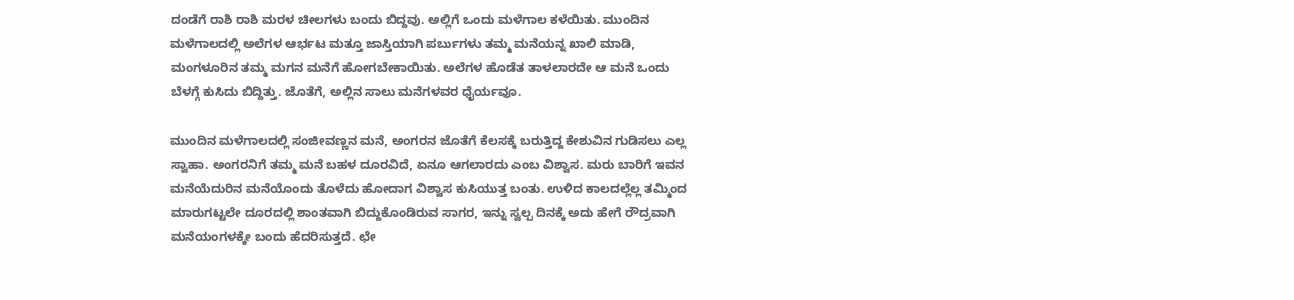ದಂಡೆಗೆ ರಾಶಿ ರಾಶಿ ಮರಳ ಚೀಲಗಳು ಬಂದು ಬಿದ್ದವು. ಅಲ್ಲಿಗೆ ಒಂದು ಮಳೆಗಾಲ ಕಳೆಯಿತು. ಮುಂದಿನ ಮಳೆಗಾಲದಲ್ಲಿ ಅಲೆಗಳ ಆರ್ಭಟ ಮತ್ತೂ ಜಾಸ್ತಿಯಾಗಿ ಪರ್ಬುಗಳು ತಮ್ಮ ಮನೆಯನ್ನ ಖಾಲಿ ಮಾಡಿ, ಮಂಗಳೂರಿನ ತಮ್ಮ ಮಗನ ಮನೆಗೆ ಹೋಗಬೇಕಾಯಿತು. ಅಲೆಗಳ ಹೊಡೆತ ತಾಳಲಾರದೇ ಆ ಮನೆ ಒಂದು ಬೆಳಗ್ಗೆ ಕುಸಿದು ಬಿದ್ದಿತ್ತು. ಜೊತೆಗೆ, ಅಲ್ಲಿನ ಸಾಲು ಮನೆಗಳವರ ಧೈರ್ಯವೂ.

ಮುಂದಿನ ಮಳೆಗಾಲದಲ್ಲಿ ಸಂಜೀವಣ್ಣನ ಮನೆ, ಅಂಗರನ ಜೊತೆಗೆ ಕೆಲಸಕ್ಕೆ ಬರುತ್ತಿದ್ದ ಕೇಶುವಿನ ಗುಡಿಸಲು ಎಲ್ಲ ಸ್ವಾಹಾ. ಅಂಗರನಿಗೆ ತಮ್ಮ ಮನೆ ಬಹಳ ದೂರವಿದೆ, ಏನೂ ಆಗಲಾರದು ಎಂಬ ವಿಶ್ವಾಸ. ಮರು ಬಾರಿಗೆ ಇವನ ಮನೆಯೆದುರಿನ ಮನೆಯೊಂದು ತೊಳೆದು ಹೋದಾಗ ವಿಶ್ವಾಸ ಕುಸಿಯುತ್ತ ಬಂತು. ಉಳಿದ ಕಾಲದಲ್ಲೆಲ್ಲ ತಮ್ಮಿಂದ ಮಾರುಗಟ್ಟಲೇ ದೂರದಲ್ಲಿ ಶಾಂತವಾಗಿ ಬಿದ್ದುಕೊಂಡಿರುವ ಸಾಗರ, ಇನ್ನು ಸ್ವಲ್ಪ ದಿನಕ್ಕೆ ಅದು ಹೇಗೆ ರೌದ್ರವಾಗಿ ಮನೆಯಂಗಳಕ್ಕೇ ಬಂದು ಹೆದರಿಸುತ್ತದೆ. ಛೇ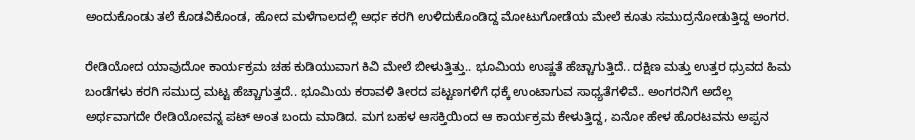ಅಂದುಕೊಂಡು ತಲೆ ಕೊಡವಿಕೊಂಡ, ಹೋದ ಮಳೆಗಾಲದಲ್ಲಿ ಅರ್ಧ ಕರಗಿ ಉಳಿದುಕೊಂಡಿದ್ದ ಮೋಟುಗೋಡೆಯ ಮೇಲೆ ಕೂತು ಸಮುದ್ರನೋಡುತ್ತಿದ್ದ ಅಂಗರ.

ರೇಡಿಯೋದ ಯಾವುದೋ ಕಾರ್ಯಕ್ರಮ ಚಹ ಕುಡಿಯುವಾಗ ಕಿವಿ ಮೇಲೆ ಬೀಳುತ್ತಿತ್ತು.. ಭೂಮಿಯ ಉಷ್ಣತೆ ಹೆಚ್ಚಾಗುತ್ತಿದೆ.. ದಕ್ಷಿಣ ಮತ್ತು ಉತ್ತರ ಧ್ರುವದ ಹಿಮ ಬಂಡೆಗಳು ಕರಗಿ ಸಮುದ್ರ ಮಟ್ಟ ಹೆಚ್ಚಾಗುತ್ತದೆ.. ಭೂಮಿಯ ಕರಾವಳಿ ತೀರದ ಪಟ್ಟಣಗಳಿಗೆ ಧಕ್ಕೆ ಉಂಟಾಗುವ ಸಾಧ್ಯತೆಗಳಿವೆ.. ಅಂಗರನಿಗೆ ಅದೆಲ್ಲ ಅರ್ಥವಾಗದೇ ರೇಡಿಯೋವನ್ನ ಪಟ್ ಅಂತ ಬಂದು ಮಾಡಿದ. ಮಗ ಬಹಳ ಆಸಕ್ತಿಯಿಂದ ಆ ಕಾರ್ಯಕ್ರಮ ಕೇಳುತ್ತಿದ್ದ, ಏನೋ ಹೇಳ ಹೊರಟವನು ಅಪ್ಪನ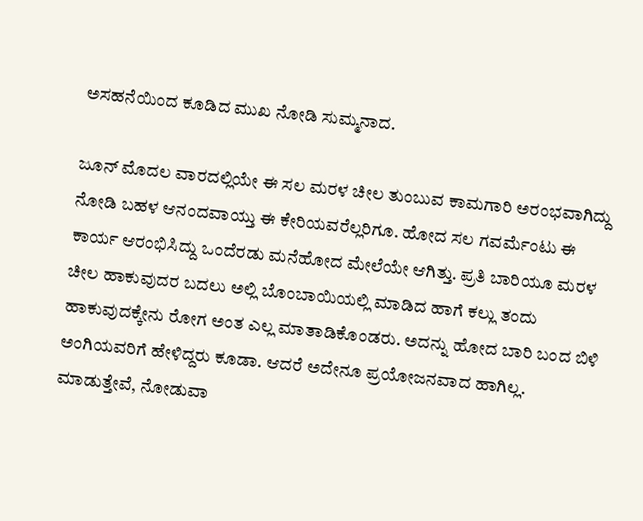ಅಸಹನೆಯಿಂದ ಕೂಡಿದ ಮುಖ ನೋಡಿ ಸುಮ್ಮನಾದ.

ಜೂನ್ ಮೊದಲ ವಾರದಲ್ಲಿಯೇ ಈ ಸಲ ಮರಳ ಚೀಲ ತುಂಬುವ ಕಾಮಗಾರಿ ಅರಂಭವಾಗಿದ್ದು ನೋಡಿ ಬಹಳ ಆನಂದವಾಯ್ತು ಈ ಕೇರಿಯವರೆಲ್ಲರಿಗೂ. ಹೋದ ಸಲ ಗವರ್ಮೆಂಟು ಈ ಕಾರ್ಯ ಆರಂಭಿಸಿದ್ದು ಒಂದೆರಡು ಮನೆಹೋದ ಮೇಲೆಯೇ ಆಗಿತ್ತು. ಪ್ರತಿ ಬಾರಿಯೂ ಮರಳ ಚೀಲ ಹಾಕುವುದರ ಬದಲು ಅಲ್ಲಿ ಬೊಂಬಾಯಿಯಲ್ಲಿ ಮಾಡಿದ ಹಾಗೆ ಕಲ್ಲು ತಂದು ಹಾಕುವುದಕ್ಕೇನು ರೋಗ ಅಂತ ಎಲ್ಲ ಮಾತಾಡಿಕೊಂಡರು. ಅದನ್ನು ಹೋದ ಬಾರಿ ಬಂದ ಬಿಳಿ ಅಂಗಿಯವರಿಗೆ ಹೇಳಿದ್ದರು ಕೂಡಾ. ಆದರೆ ಅದೇನೂ ಪ್ರಯೋಜನವಾದ ಹಾಗಿಲ್ಲ. ಮಾಡುತ್ತೇವೆ, ನೋಡುವಾ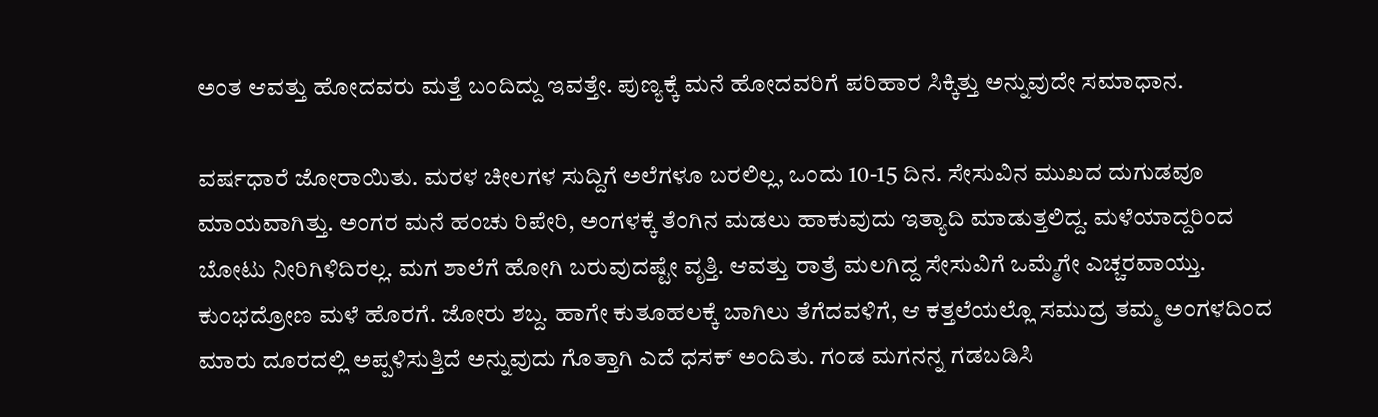ಅಂತ ಆವತ್ತು ಹೋದವರು ಮತ್ತೆ ಬಂದಿದ್ದು ಇವತ್ತೇ. ಪುಣ್ಯಕ್ಕೆ ಮನೆ ಹೋದವರಿಗೆ ಪರಿಹಾರ ಸಿಕ್ಕಿತ್ತು ಅನ್ನುವುದೇ ಸಮಾಧಾನ.

ವರ್ಷಧಾರೆ ಜೋರಾಯಿತು. ಮರಳ ಚೀಲಗಳ ಸುದ್ದಿಗೆ ಅಲೆಗಳೂ ಬರಲಿಲ್ಲ, ಒಂದು 10-15 ದಿನ. ಸೇಸುವಿನ ಮುಖದ ದುಗುಡವೂ ಮಾಯವಾಗಿತ್ತು. ಅಂಗರ ಮನೆ ಹಂಚು ರಿಪೇರಿ, ಅಂಗಳಕ್ಕೆ ತೆಂಗಿನ ಮಡಲು ಹಾಕುವುದು ಇತ್ಯಾದಿ ಮಾಡುತ್ತಲಿದ್ದ. ಮಳೆಯಾದ್ದರಿಂದ ಬೋಟು ನೀರಿಗಿಳಿದಿರಲ್ಲ. ಮಗ ಶಾಲೆಗೆ ಹೋಗಿ ಬರುವುದಷ್ಟೇ ವೃತ್ತಿ. ಆವತ್ತು ರಾತ್ರೆ ಮಲಗಿದ್ದ ಸೇಸುವಿಗೆ ಒಮ್ಮೆಗೇ ಎಚ್ಚರವಾಯ್ತು. ಕುಂಭದ್ರೋಣ ಮಳೆ ಹೊರಗೆ. ಜೋರು ಶಬ್ದ. ಹಾಗೇ ಕುತೂಹಲಕ್ಕೆ ಬಾಗಿಲು ತೆಗೆದವಳಿಗೆ, ಆ ಕತ್ತಲೆಯಲ್ಲೊ ಸಮುದ್ರ ತಮ್ಮ ಅಂಗಳದಿಂದ ಮಾರು ದೂರದಲ್ಲಿ ಅಪ್ಪಳಿಸುತ್ತಿದೆ ಅನ್ನುವುದು ಗೊತ್ತಾಗಿ ಎದೆ ಧಸಕ್ ಅಂದಿತು. ಗಂಡ ಮಗನನ್ನ ಗಡಬಡಿಸಿ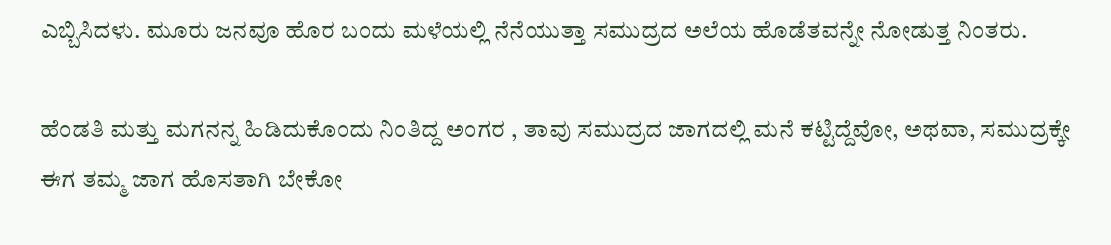ಎಬ್ಬಿಸಿದಳು. ಮೂರು ಜನವೂ ಹೊರ ಬಂದು ಮಳೆಯಲ್ಲಿ ನೆನೆಯುತ್ತಾ ಸಮುದ್ರದ ಅಲೆಯ ಹೊಡೆತವನ್ನೇ ನೋಡುತ್ತ ನಿಂತರು.

ಹೆಂಡತಿ ಮತ್ತು ಮಗನನ್ನ ಹಿಡಿದುಕೊಂದು ನಿಂತಿದ್ದ ಅಂಗರ , ತಾವು ಸಮುದ್ರದ ಜಾಗದಲ್ಲಿ ಮನೆ ಕಟ್ಟಿದ್ದೆವೋ, ಅಥವಾ, ಸಮುದ್ರಕ್ಕೇ ಈಗ ತಮ್ಮ ಜಾಗ ಹೊಸತಾಗಿ ಬೇಕೋ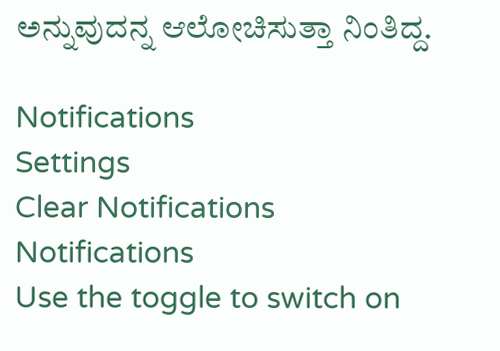ಅನ್ನುವುದನ್ನ ಆಲೋಚಿಸುತ್ತಾ ನಿಂತಿದ್ದ.

Notifications
Settings
Clear Notifications
Notifications
Use the toggle to switch on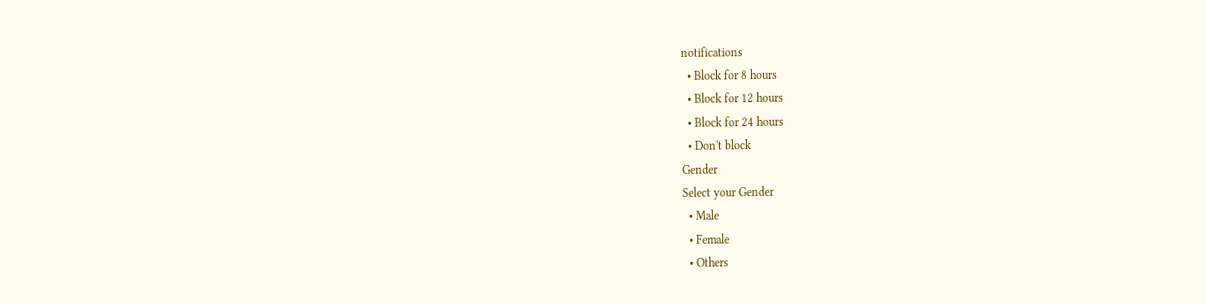notifications
  • Block for 8 hours
  • Block for 12 hours
  • Block for 24 hours
  • Don't block
Gender
Select your Gender
  • Male
  • Female
  • Others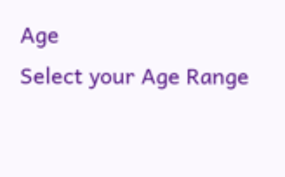Age
Select your Age Range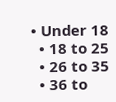• Under 18
  • 18 to 25
  • 26 to 35
  • 36 to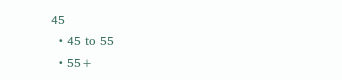45
  • 45 to 55
  • 55+